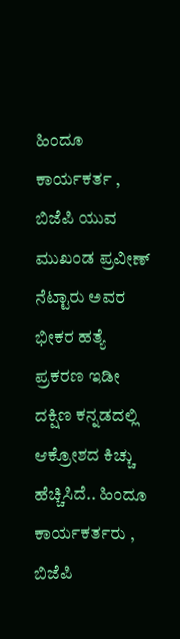ಹಿಂದೂ ಕಾರ್ಯಕರ್ತ , ಬಿಜೆಪಿ ಯುವ ಮುಖಂಡ ಪ್ರವೀಣ್ ನೆಟ್ಟಾರು ಅವರ ಭೀಕರ ಹತ್ಯೆ ಪ್ರಕರಣ ಇಡೀ ದಕ್ಷಿಣ ಕನ್ನಡದಲ್ಲಿ ಆಕ್ರೋಶದ ಕಿಚ್ಚು ಹೆಚ್ಚಿಸಿದೆ.. ಹಿಂದೂ ಕಾರ್ಯಕರ್ತರು , ಬಿಜೆಪಿ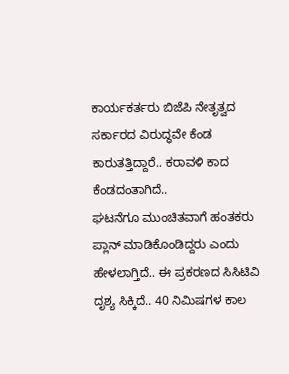ಕಾರ್ಯಕರ್ತರು ಬಿಜೆಪಿ ನೇತೃತ್ವದ ಸರ್ಕಾರದ ವಿರುದ್ಧವೇ ಕೆಂಡ ಕಾರುತತ್ತಿದ್ದಾರೆ.. ಕರಾವಳಿ ಕಾದ ಕೆಂಡದಂತಾಗಿದೆ..
ಘಟನೆಗೂ ಮುಂಚಿತವಾಗೆ ಹಂತಕರು ಪ್ಲಾನ್ ಮಾಡಿಕೊಂಡಿದ್ದರು ಎಂದು ಹೇಳಲಾಗ್ತಿದೆ.. ಈ ಪ್ರಕರಣದ ಸಿಸಿಟಿವಿ ದೃಶ್ಯ ಸಿಕ್ಕಿದೆ.. 40 ನಿಮಿಷಗಳ ಕಾಲ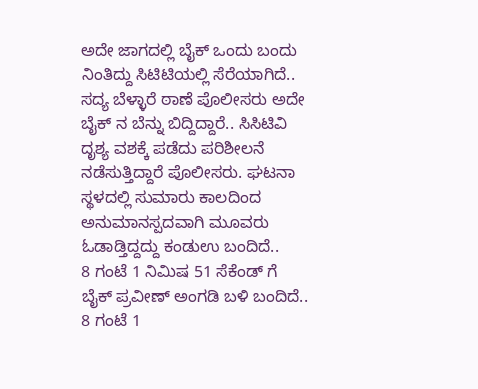ಅದೇ ಜಾಗದಲ್ಲಿ ಬೈಕ್ ಒಂದು ಬಂದು ನಿಂತಿದ್ದು ಸಿಟಿಟಿಯಲ್ಲಿ ಸೆರೆಯಾಗಿದೆ..
ಸದ್ಯ ಬೆಳ್ಳಾರೆ ಠಾಣೆ ಪೊಲೀಸರು ಅದೇ ಬೈಕ್ ನ ಬೆನ್ನು ಬಿದ್ದಿದ್ದಾರೆ.. ಸಿಸಿಟಿವಿ ದೃಶ್ಯ ವಶಕ್ಕೆ ಪಡೆದು ಪರಿಶೀಲನೆ ನಡೆಸುತ್ತಿದ್ದಾರೆ ಪೊಲೀಸರು. ಘಟನಾ ಸ್ಥಳದಲ್ಲಿ ಸುಮಾರು ಕಾಲದಿಂದ ಅನುಮಾನಸ್ಪದವಾಗಿ ಮೂವರು ಓಡಾಡ್ತಿದ್ದದ್ದು ಕಂಡುಉ ಬಂದಿದೆ..
8 ಗಂಟೆ 1 ನಿಮಿಷ 51 ಸೆಕೆಂಡ್ ಗೆ ಬೈಕ್ ಪ್ರವೀಣ್ ಅಂಗಡಿ ಬಳಿ ಬಂದಿದೆ.. 8 ಗಂಟೆ 1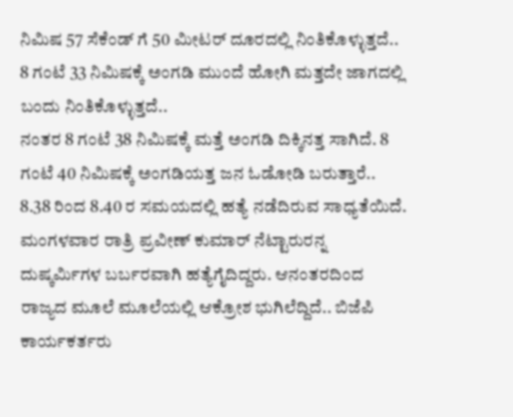ನಿಮಿಷ 57 ಸೆಕೆಂಡ್ ಗೆ 50 ಮೀಟರ್ ದೂರದಲ್ಲಿ ನಿಂತಿಕೊಳ್ಳುತ್ತದೆ.. 8 ಗಂಟೆ 33 ನಿಮಿಷಕ್ಕೆ ಅಂಗಡಿ ಮುಂದೆ ಹೋಗಿ ಮತ್ತದೇ ಜಾಗದಲ್ಲಿ ಬಂದು ನಿಂತಿಕೊಳ್ಳುತ್ತದೆ..
ನಂತರ 8 ಗಂಟೆ 38 ನಿಮಿಷಕ್ಕೆ ಮತ್ತೆ ಅಂಗಡಿ ದಿಕ್ಕಿನತ್ತ ಸಾಗಿದೆ. 8 ಗಂಟೆ 40 ನಿಮಿಷಕ್ಕೆ ಅಂಗಡಿಯತ್ತ ಜನ ಓಡೋಡಿ ಬರುತ್ತಾರೆ.. 8.38 ರಿಂದ 8.40 ರ ಸಮಯದಲ್ಲಿ ಹತ್ಯೆ ನಡೆದಿರುವ ಸಾಧ್ಯತೆಯಿದೆ.
ಮಂಗಳವಾರ ರಾತ್ರಿ ಪ್ರವೀಣ್ ಕುಮಾರ್ ನೆಟ್ಟಾರುರನ್ನ ದುಷ್ಕರ್ಮಿಗಳ ಬರ್ಬರವಾಗಿ ಹತ್ಯೆಗೈದಿದ್ದರು. ಆನಂತರದಿಂದ ರಾಜ್ಯದ ಮೂಲೆ ಮೂಲೆಯಲ್ಲಿ ಆಕ್ರೋಶ ಭುಗಿಲೆದ್ದಿದೆ.. ಬಿಜೆಪಿ ಕಾರ್ಯಕರ್ತರು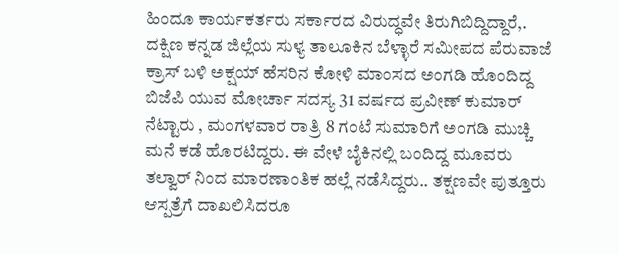ಹಿಂದೂ ಕಾರ್ಯಕರ್ತರು ಸರ್ಕಾರದ ವಿರುದ್ಧವೇ ತಿರುಗಿಬಿದ್ದಿದ್ದಾರೆ,.
ದಕ್ಷಿಣ ಕನ್ನಡ ಜಿಲ್ಲೆಯ ಸುಳ್ಯ ತಾಲೂಕಿನ ಬೆಳ್ಳಾರೆ ಸಮೀಪದ ಪೆರುವಾಜೆ ಕ್ರಾಸ್ ಬಳಿ ಅಕ್ಷಯ್ ಹೆಸರಿನ ಕೋಳಿ ಮಾಂಸದ ಅಂಗಡಿ ಹೊಂದಿದ್ದ ಬಿಜೆಪಿ ಯುವ ಮೋರ್ಚಾ ಸದಸ್ಯ 31 ವರ್ಷದ ಪ್ರವೀಣ್ ಕುಮಾರ್ ನೆಟ್ಟಾರು , ಮಂಗಳವಾರ ರಾತ್ರಿ 8 ಗಂಟೆ ಸುಮಾರಿಗೆ ಅಂಗಡಿ ಮುಚ್ಚಿ ಮನೆ ಕಡೆ ಹೊರಟಿದ್ದರು. ಈ ವೇಳೆ ಬೈಕಿನಲ್ಲಿ ಬಂದಿದ್ದ ಮೂವರು ತಲ್ವಾರ್ ನಿಂದ ಮಾರಣಾಂತಿಕ ಹಲ್ಲೆ ನಡೆಸಿದ್ದರು.. ತಕ್ಷಣವೇ ಪುತ್ತೂರು ಆಸ್ಪತ್ರೆಗೆ ದಾಖಲಿಸಿದರೂ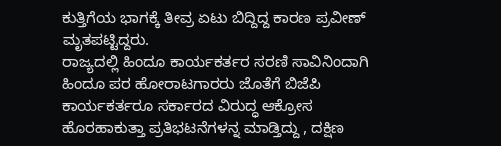ಕುತ್ತಿಗೆಯ ಭಾಗಕ್ಕೆ ತೀವ್ರ ಏಟು ಬಿದ್ದಿದ್ದ ಕಾರಣ ಪ್ರವೀಣ್ ಮೃತಪಟ್ಟಿದ್ದರು.
ರಾಜ್ಯದಲ್ಲಿ ಹಿಂದೂ ಕಾರ್ಯಕರ್ತರ ಸರಣಿ ಸಾವಿನಿಂದಾಗಿ ಹಿಂದೂ ಪರ ಹೋರಾಟಗಾರರು ಜೊತೆಗೆ ಬಿಜೆಪಿ ಕಾರ್ಯಕರ್ತರೂ ಸರ್ಕಾರದ ವಿರುದ್ಧ ಆಕ್ರೋಸ ಹೊರಹಾಕುತ್ತಾ ಪ್ರತಿಭಟನೆಗಳನ್ನ ಮಾಡ್ತಿದ್ದು , ದಕ್ಷಿಣ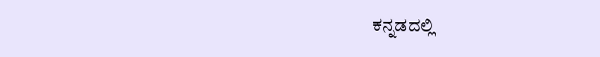ಕನ್ನಡದಲ್ಲಿ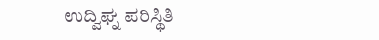ಉದ್ವಿಘ್ನ ಪರಿಸ್ಥಿತಿ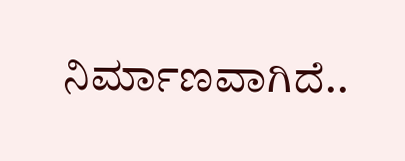ನಿರ್ಮಾಣವಾಗಿದೆ..